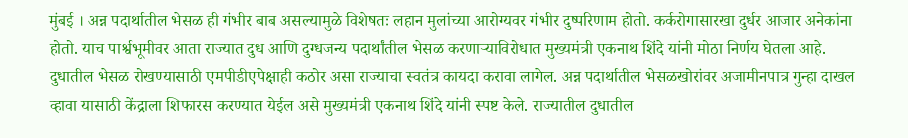मुंबई । अन्न पदार्थातील भेसळ ही गंभीर बाब असल्यामुळे विशेषतः लहान मुलांच्या आरोग्यवर गंभीर दुष्परिणाम होतो. कर्करोगासारखा दुर्धर आजार अनेकांना होतो. याच पार्श्वभूमीवर आता राज्यात दुध आणि दुग्धजन्य पदार्थांतील भेसळ करणाऱ्याविरोधात मुख्यमंत्री एकनाथ शिंदे यांनी मोठा निर्णय घेतला आहे.
दुधातील भेसळ रोखण्यासाठी एमपीडीएपेक्षाही कठोर असा राज्याचा स्वतंत्र कायदा करावा लागेल. अन्न पदार्थातील भेसळखोरांवर अजामीनपात्र गुन्हा दाखल व्हावा यासाठी केंद्राला शिफारस करण्यात येईल असे मुख्यमंत्री एकनाथ शिंदे यांनी स्पष्ट केले. राज्यातील दुधातील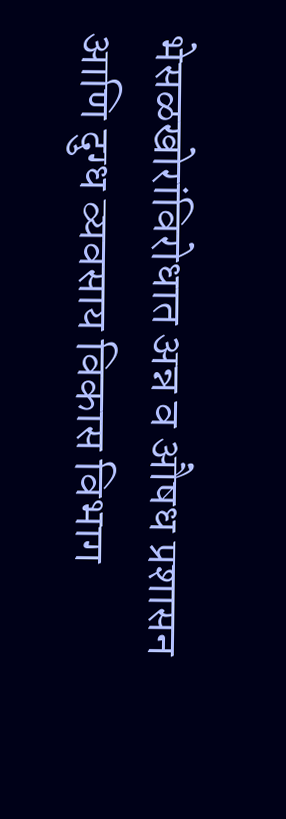भेसळखोरांविरोधात अन्न व औषध प्रशासन आणि दुग्ध व्यवसाय विकास विभाग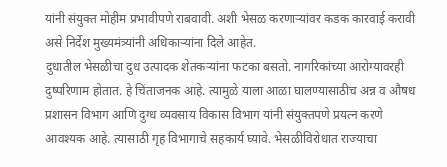यांनी संयुक्त मोहीम प्रभावीपणे राबवावी. अशी भेसळ करणाऱ्यांवर कडक कारवाई करावी असे निर्देश मुख्यमंत्र्यांनी अधिकाऱ्यांना दिले आहेत.
दुधातील भेसळीचा दुध उत्पादक शेतकऱ्यांना फटका बसतो. नागरिकांच्या आरोग्यावरही दुष्परिणाम होतात. हे चिंताजनक आहे. त्यामुळे याला आळा घालण्यासाठीच अन्न व औषध प्रशासन विभाग आणि दुग्ध व्यवसाय विकास विभाग यांनी संयुक्तपणे प्रयत्न करणे आवश्यक आहे. त्यासाठी गृह विभागाचे सहकार्य घ्यावे. भेसळीविरोधात राज्याचा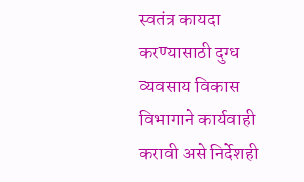स्वतंत्र कायदा करण्यासाठी दुग्ध व्यवसाय विकास विभागाने कार्यवाही करावी असे निर्देशही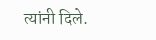त्यांनी दिले.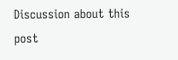Discussion about this post